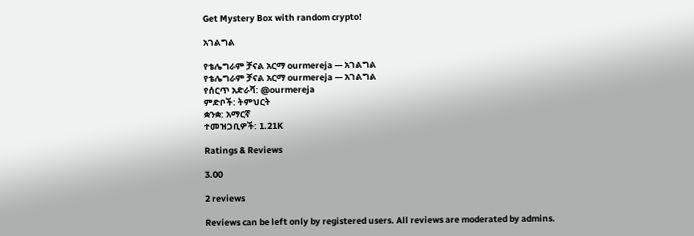Get Mystery Box with random crypto!

አገልግል

የቴሌግራም ቻናል አርማ ourmereja — አገልግል
የቴሌግራም ቻናል አርማ ourmereja — አገልግል
የሰርጥ አድራሻ: @ourmereja
ምድቦች: ትምህርት
ቋንቋ: አማርኛ
ተመዝጋቢዎች: 1.21K

Ratings & Reviews

3.00

2 reviews

Reviews can be left only by registered users. All reviews are moderated by admins.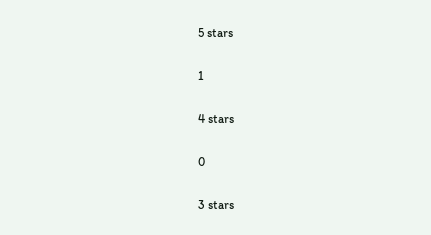5 stars

1

4 stars

0

3 stars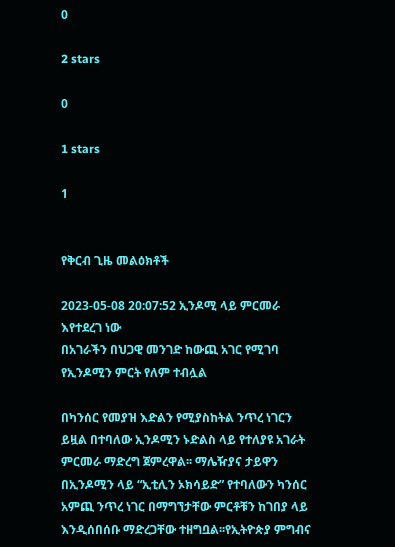0

2 stars

0

1 stars

1


የቅርብ ጊዜ መልዕክቶች

2023-05-08 20:07:52 ኢንዶሚ ላይ ምርመራ እየተደረገ ነው
በአገራችን በህጋዊ መንገድ ከውጪ አገር የሚገባ የኢንዶሚን ምርት የለም ተብሏል

በካንሰር የመያዝ እድልን የሚያስከትል ንጥረ ነገርን ይዟል በተባለው ኢንዶሚን ኑድልስ ላይ የተለያዩ አገራት ምርመራ ማድረግ ጀምረዋል፡፡ ማሌዥያና ታይዋን በኢንዶሚን ላይ “ኢቲሊን ኦክሳይድ” የተባለውን ካንሰር አምጪ ንጥረ ነገር በማግኘታቸው ምርቶቹን ከገበያ ላይ እንዲሰበሰቡ ማድረጋቸው ተዘግቧል፡፡የኢትዮጵያ ምግብና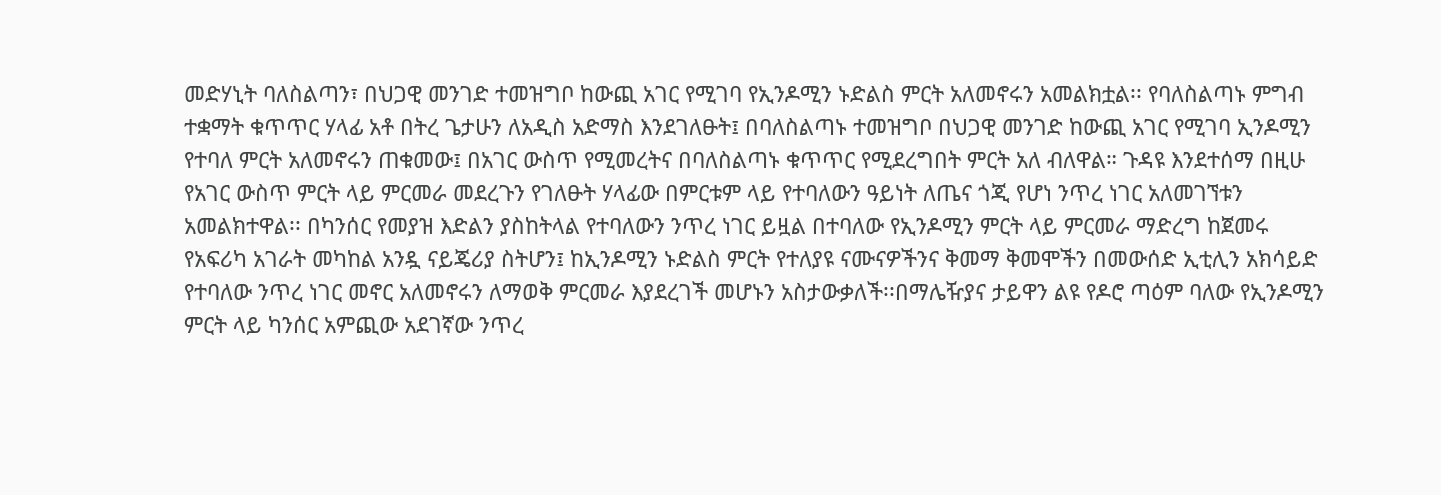መድሃኒት ባለስልጣን፣ በህጋዊ መንገድ ተመዝግቦ ከውጪ አገር የሚገባ የኢንዶሚን ኑድልስ ምርት አለመኖሩን አመልክቷል፡፡ የባለስልጣኑ ምግብ ተቋማት ቁጥጥር ሃላፊ አቶ በትረ ጌታሁን ለአዲስ አድማስ እንደገለፁት፤ በባለስልጣኑ ተመዝግቦ በህጋዊ መንገድ ከውጪ አገር የሚገባ ኢንዶሚን የተባለ ምርት አለመኖሩን ጠቁመው፤ በአገር ውስጥ የሚመረትና በባለስልጣኑ ቁጥጥር የሚደረግበት ምርት አለ ብለዋል። ጉዳዩ እንደተሰማ በዚሁ የአገር ውስጥ ምርት ላይ ምርመራ መደረጉን የገለፁት ሃላፊው በምርቱም ላይ የተባለውን ዓይነት ለጤና ጎጂ የሆነ ንጥረ ነገር አለመገኘቱን አመልክተዋል፡፡ በካንሰር የመያዝ እድልን ያስከትላል የተባለውን ንጥረ ነገር ይዟል በተባለው የኢንዶሚን ምርት ላይ ምርመራ ማድረግ ከጀመሩ የአፍሪካ አገራት መካከል አንዷ ናይጄሪያ ስትሆን፤ ከኢንዶሚን ኑድልስ ምርት የተለያዩ ናሙናዎችንና ቅመማ ቅመሞችን በመውሰድ ኢቲሊን አክሳይድ የተባለው ንጥረ ነገር መኖር አለመኖሩን ለማወቅ ምርመራ እያደረገች መሆኑን አስታውቃለች፡፡በማሌዥያና ታይዋን ልዩ የዶሮ ጣዕም ባለው የኢንዶሚን ምርት ላይ ካንሰር አምጪው አደገኛው ንጥረ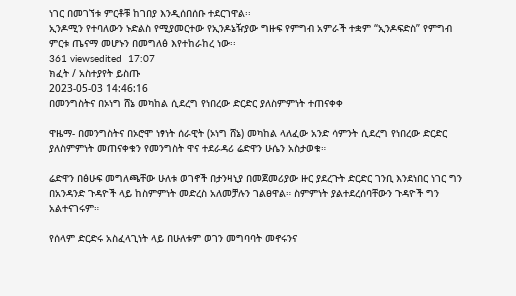ነገር በመገኘቱ ምርቶቹ ከገበያ እንዲሰበሰቡ ተደርገዋል፡፡
ኢንዶሚን የተባለውን ኑድልስ የሚያመርተው የኢንዶኔዥያው ግዙፍ የምግብ አምራች ተቋም “ኢንዶፍድስ” የምግብ ምርቱ ጤናማ መሆኑን በመግለፅ እየተከራከረ ነው፡፡
361 viewsedited  17:07
ክፈት / አስተያየት ይስጡ
2023-05-03 14:46:16
በመንግስትና በኦነግ ሸኔ መካከል ሲደረግ የነበረው ድርድር ያለስምምነት ተጠናቀቀ

ዋዜማ- በመንግስትና በኦሮሞ ነፃነት ሰራዊት (ኦነግ ሸኔ) መካከል ላለፈው አንድ ሳምንት ሲደረግ የነበረው ድርድር ያለስምምነት መጠናቀቁን የመንግስት ዋና ተደራዳሪ ሬድዋን ሁሴን አስታወቁ።

ሬድዋን በፅሁፍ መግለጫቸው ሁለቱ ወገኖች በታንዛኒያ በመጀመሪያው ዙር ያደረጉት ድርድር ገንቢ እንደነበር ነገር ግን በአንዳንድ ጉዳዮች ላይ ከስምምነት መድረስ አለመቻሉን ገልፀዋል። ስምምነት ያልተደረሰባቸውን ጉዳዮች ግን አልተናገሩም።

የሰላም ድርድሩ አስፈላጊነት ላይ በሁለቱም ወገን መግባባት መኖሩንና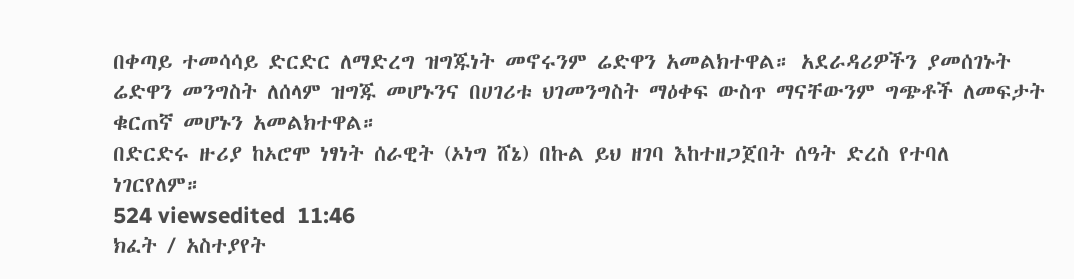በቀጣይ ተመሳሳይ ድርድር ለማድረግ ዝግጁነት መኖሩንም ሬድዋን አመልክተዋል። አደራዳሪዎችን ያመሰገኑት ሬድዋን መንግስት ለሰላም ዝግጁ መሆኑንና በሀገሪቱ ህገመንግስት ማዕቀፍ ውስጥ ማናቸውንም ግጭቶች ለመፍታት ቁርጠኛ መሆኑን አመልክተዋል።
በድርድሩ ዙሪያ ከኦሮሞ ነፃነት ሰራዊት (ኦነግ ሸኔ) በኩል ይህ ዘገባ እከተዘጋጀበት ሰዓት ድረስ የተባለ ነገርየለም።
524 viewsedited  11:46
ክፈት / አስተያየት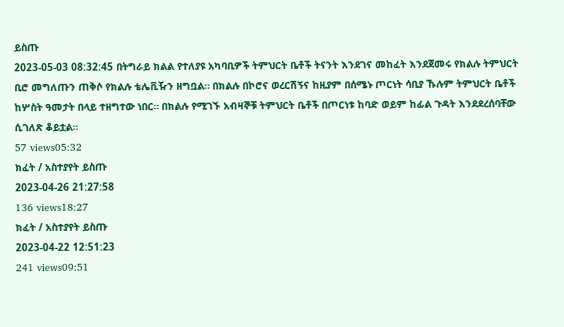ይስጡ
2023-05-03 08:32:45 በትግራይ ክልል የተለያዩ አካባቢዎች ትምህርት ቤቶች ትናንት እንደገና መከፈት እንደጀመሩ የክልሉ ትምህርት ቢሮ መግለጡን ጠቅሶ የክልሉ ቴሌቪዥን ዘግቧል። በክልሉ በኮሮና ወረርሽኝና ከዚያም በሰሜኑ ጦርነት ሳቢያ ኹሉም ትምህርት ቤቶች ከሦስት ዓመታት በላይ ተዘግተው ነበር። በክልሉ የሚገኙ አብዛኞቹ ትምህርት ቤቶች በጦርነቱ ከባድ ወይም ከፊል ጉዳት እንደደረሰባቸው ሲገለጽ ቆይቷል።
57 views05:32
ክፈት / አስተያየት ይስጡ
2023-04-26 21:27:58
136 views18:27
ክፈት / አስተያየት ይስጡ
2023-04-22 12:51:23
241 views09:51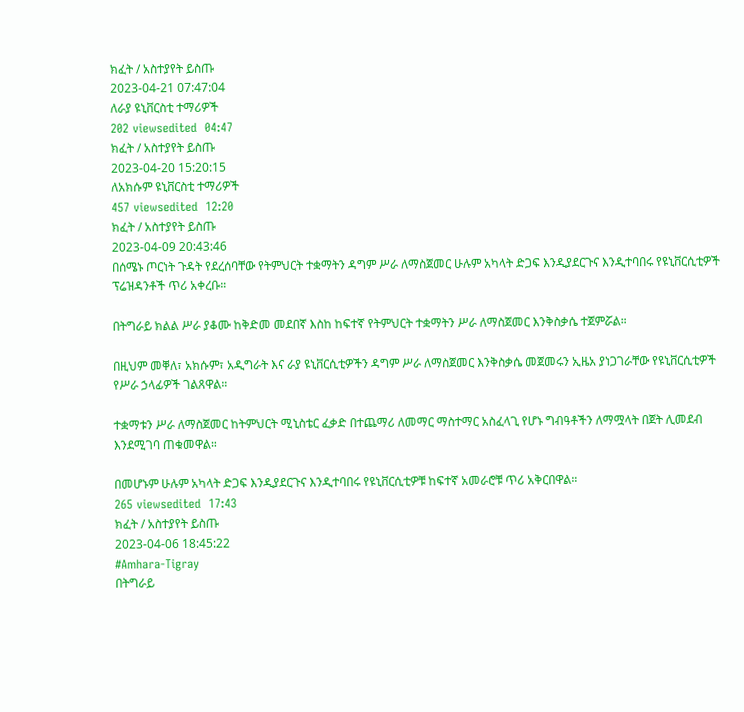ክፈት / አስተያየት ይስጡ
2023-04-21 07:47:04
ለራያ ዩኒቨርስቲ ተማሪዎች
202 viewsedited  04:47
ክፈት / አስተያየት ይስጡ
2023-04-20 15:20:15
ለአክሱም ዩኒቨርስቲ ተማሪዎች
457 viewsedited  12:20
ክፈት / አስተያየት ይስጡ
2023-04-09 20:43:46
በሰሜኑ ጦርነት ጉዳት የደረሰባቸው የትምህርት ተቋማትን ዳግም ሥራ ለማስጀመር ሁሉም አካላት ድጋፍ እንዲያደርጉና እንዲተባበሩ የዩኒቨርሲቲዎች ፕሬዝዳንቶች ጥሪ አቀረቡ።

በትግራይ ክልል ሥራ ያቆሙ ከቅድመ መደበኛ እስከ ከፍተኛ የትምህርት ተቋማትን ሥራ ለማስጀመር እንቅስቃሴ ተጀምሯል።

በዚህም መቐለ፣ አክሱም፣ አዲግራት እና ራያ ዩኒቨርሲቲዎችን ዳግም ሥራ ለማስጀመር እንቅስቃሴ መጀመሩን ኢዜአ ያነጋገራቸው የዩኒቨርሲቲዎች የሥራ ኃላፊዎች ገልጸዋል።

ተቋማቱን ሥራ ለማስጀመር ከትምህርት ሚኒስቴር ፈቃድ በተጨማሪ ለመማር ማስተማር አስፈላጊ የሆኑ ግብዓቶችን ለማሟላት በጀት ሊመደብ እንደሚገባ ጠቁመዋል።

በመሆኑም ሁሉም አካላት ድጋፍ እንዲያደርጉና እንዲተባበሩ የዩኒቨርሲቲዎቹ ከፍተኛ አመራሮቹ ጥሪ አቅርበዋል።
265 viewsedited  17:43
ክፈት / አስተያየት ይስጡ
2023-04-06 18:45:22
#Amhara-Tigray
በትግራይ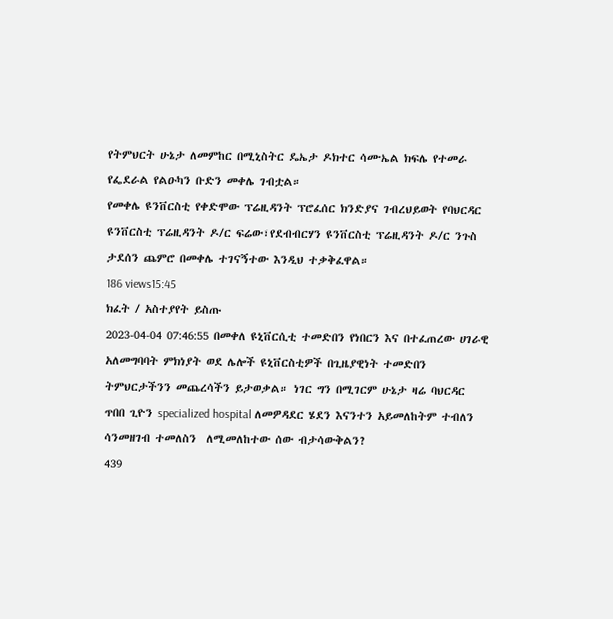የትምህርት ሁኔታ ለመምከር በሚኒስትር ዴኤታ ዶክተር ሳሙኤል ክፍሌ የተመራ የፌደራል የልዑካን ቡድን መቀሌ ገብቷል።
የመቀሌ ዩንቨርስቲ የቀድሞው ፕሬዚዳንት ፕሮፈሰር ክንድያና ገብረህይወት የባህርዳር ዩንቨርስቲ ፕሬዚዳንት ዶ/ር ፍሬው፣የደብብርሃን ዩንቨርስቲ ፕሬዚዳንት ዶ/ር ንጉስ ታደሰን ጨምሮ በመቀሌ ተገናኝተው እንዲህ ተቃቅፈዋል።
186 views15:45
ክፈት / አስተያየት ይስጡ
2023-04-04 07:46:55 በመቀለ ዩኒቨርሲቲ ተመድበን የነበርን እና በተፈጠረው ሀገራዊ አለመግባባት ምክነያት ወደ ሌሎች ዩኒቨርስቲዎች በጊዜያዊነት ተመድበን ትምህርታችንን መጨረሳችን ይታወቃል። ነገር ግን በሚገርም ሁኔታ ዛሬ ባህርዳር ጥበበ ጊዮን specialized hospital ለመዎዳደር ሄደን እናንተን አይመለከትም ተብለን ሳንመዘገብ ተመለስን  ለሚመለከተው ሰው ብታሳውቅልን?
439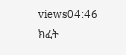views04:46
ክፈት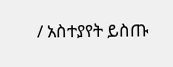/ አስተያየት ይስጡ